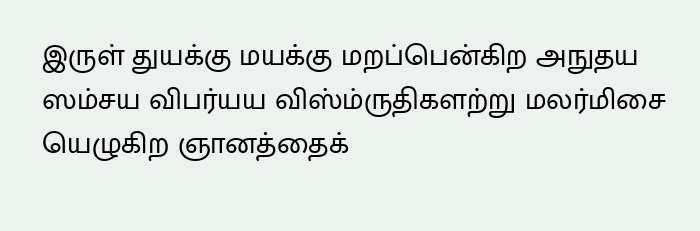இருள் துயக்கு மயக்கு மறப்பென்கிற அநுதய ஸம்சய விபர்யய விஸ்ம்ருதிகளற்று மலர்மிசை யெழுகிற ஞானத்தைக்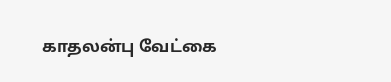காதலன்பு வேட்கை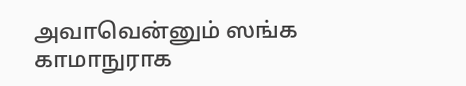அவாவென்னும் ஸங்க காமாநுராக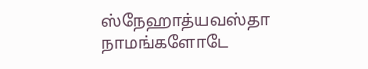ஸ்நேஹாத்யவஸ்தா நாமங்களோடே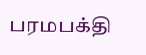பரமபக்தி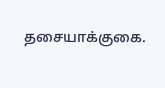தசையாக்குகை.